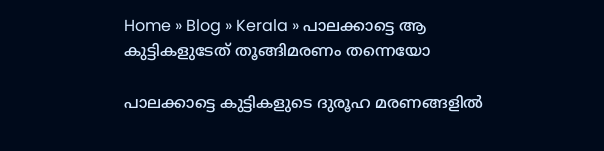Home » Blog » Kerala » പാലക്കാട്ടെ ആ കുട്ടികളുടേത് തൂങ്ങിമരണം തന്നെയോ

പാലക്കാട്ടെ കുട്ടികളുടെ ദുരൂഹ മരണങ്ങളില്‍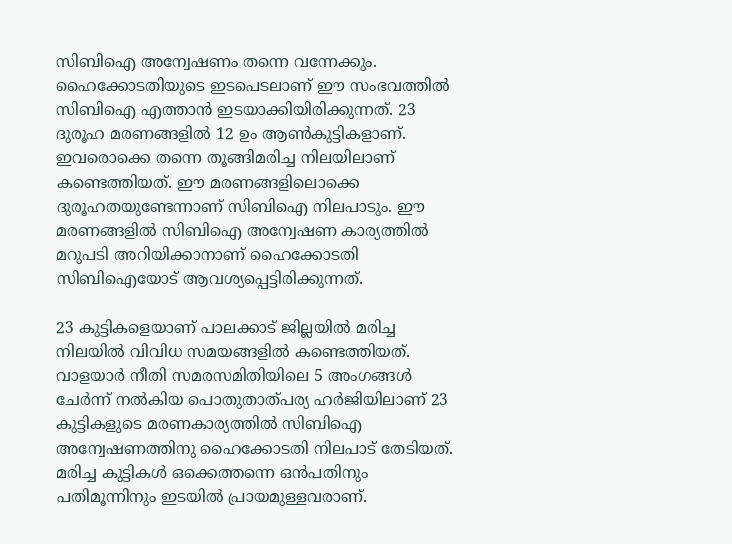സിബിഐ അന്വേഷണം തന്നെ വന്നേക്കും. ഹൈക്കോടതിയുടെ ഇടപെടലാണ് ഈ സംഭവത്തില്‍ സിബിഐ എത്താന്‍ ഇടയാക്കിയിരിക്കുന്നത്. 23 ദുരൂഹ മരണങ്ങളില്‍ 12 ഉം ആണ്‍കുട്ടികളാണ്. ഇവരൊക്കെ തന്നെ തൂങ്ങിമരിച്ച നിലയിലാണ് കണ്ടെത്തിയത്. ഈ മരണങ്ങളിലൊക്കെ ദുരൂഹതയുണ്ടേന്നാണ് സിബിഐ നിലപാടും. ഈ മരണങ്ങളില്‍ സിബിഐ അന്വേഷണ കാര്യത്തില്‍ മറുപടി അറിയിക്കാനാണ് ഹൈക്കോടതി സിബിഐയോട് ആവശ്യപ്പെട്ടിരിക്കുന്നത്.

23 കുട്ടികളെയാണ് പാലക്കാട് ജില്ലയില്‍ മരിച്ച നിലയില്‍ വിവിധ സമയങ്ങളില്‍ കണ്ടെത്തിയത്. വാളയാര്‍ നീതി സമരസമിതിയിലെ 5 അംഗങ്ങള്‍ ചേര്‍ന്ന് നല്‍കിയ പൊതുതാത്പര്യ ഹര്‍ജിയിലാണ് 23 കുട്ടികളുടെ മരണകാര്യത്തില്‍ സിബിഐ അന്വേഷണത്തിനു ഹൈക്കോടതി നിലപാട് തേടിയത്. മരിച്ച കുട്ടികള്‍ ഒക്കെത്തന്നെ ഒന്‍പതിനും പതിമൂന്നിനും ഇടയില്‍ പ്രായമുള്ളവരാണ്.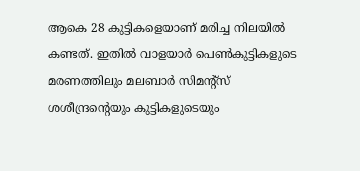ആകെ 28 കുട്ടികളെയാണ് മരിച്ച നിലയില്‍ കണ്ടത്. ഇതില്‍ വാളയാര്‍ പെണ്‍കുട്ടികളുടെ മരണത്തിലും മലബാര്‍ സിമന്റ്സ് ശശീന്ദ്രന്റെയും കുട്ടികളുടെയും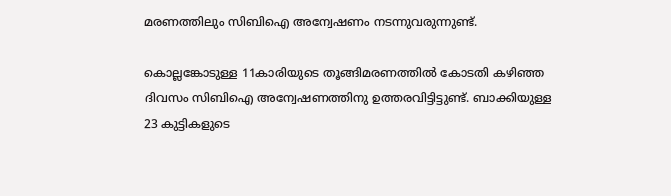മരണത്തിലും സിബിഐ അന്വേഷണം നടന്നുവരുന്നുണ്ട്.

കൊല്ലങ്കോടുള്ള 11കാരിയുടെ തൂങ്ങിമരണത്തില്‍ കോടതി കഴിഞ്ഞ ദിവസം സിബിഐ അന്വേഷണത്തിനു ഉത്തരവിട്ടിട്ടുണ്ട്. ബാക്കിയുള്ള 23 കുട്ടികളുടെ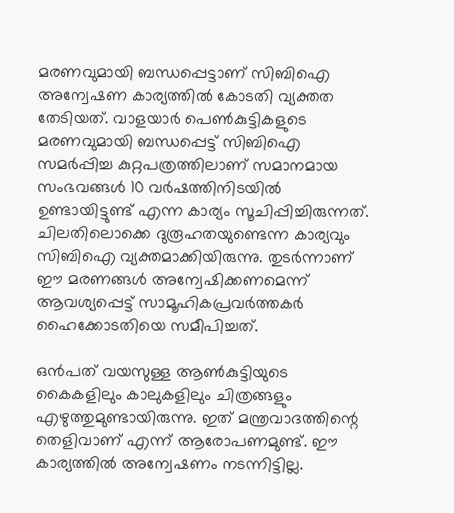മരണവുമായി ബന്ധപ്പെട്ടാണ് സിബിഐ അന്വേഷണ കാര്യത്തില്‍ കോടതി വ്യക്തത തേടിയത്. വാളയാർ പെൺകുട്ടികളുടെ മരണവുമായി ബന്ധപ്പെട്ട് സിബിഐ സമർപ്പിച്ച കുറ്റപത്രത്തിലാണ് സമാനമായ സംഭവങ്ങൾ 10 വർഷത്തിനിടയിൽ ഉണ്ടായിട്ടുണ്ട് എന്ന കാര്യം സൂചിപ്പിച്ചിരുന്നത്. ചിലതിലൊക്കെ ദുരൂഹതയുണ്ടെന്ന കാര്യവും സിബിഐ വ്യക്തമാക്കിയിരുന്നു. തുടർന്നാണ് ഈ മരണങ്ങൾ അന്വേഷിക്കണമെന്ന് ആവശ്യപ്പെട്ട് സാമൂഹികപ്രവർത്തകർ ഹൈക്കോടതിയെ സമീപിച്ചത്.

ഒന്‍പത് വയസുള്ള ആണ്‍കുട്ടിയുടെ കൈകളിലും കാലുകളിലും ചിത്രങ്ങളും എഴുത്തുമുണ്ടായിരുന്നു. ഇത് മന്ത്രവാദത്തിന്റെ തെളിവാണ് എന്ന് ആരോപണമുണ്ട്. ഈ കാര്യത്തില്‍ അന്വേഷണം നടന്നിട്ടില്ല.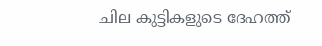ചില കുട്ടികളുടെ ദേഹത്ത്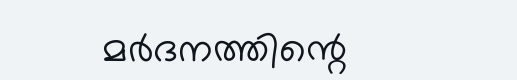മര്‍ദനത്തിന്റെ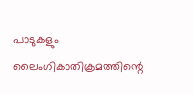പാടുകളും ലൈംഗികാതിക്രമത്തിന്റെ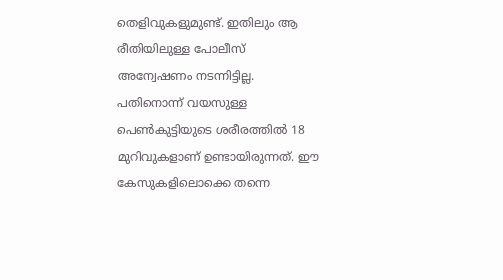തെളിവുകളുമുണ്ട്. ഇതിലും ആ രീതിയിലുള്ള പോലീസ് അന്വേഷണം നടന്നിട്ടില്ല. പതിനൊന്ന് വയസുള്ള പെണ്‍കുട്ടിയുടെ ശരീരത്തില്‍ 18 മുറിവുകളാണ് ഉണ്ടായിരുന്നത്. ഈ കേസുകളിലൊക്കെ തന്നെ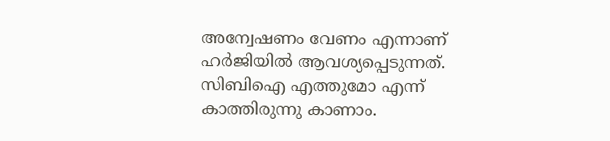അന്വേഷണം വേണം എന്നാണ് ഹര്‍ജിയില്‍ ആവശ്യപ്പെടുന്നത്. സിബിഐ എത്തുമോ എന്ന് കാത്തിരുന്നു കാണാം.